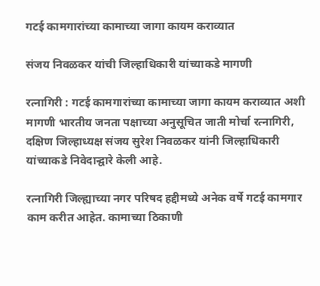गटई कामगारांच्या कामाच्या जागा कायम कराव्यात

संजय निवळकर यांची जिल्हाधिकारी यांच्याकडे मागणी

रत्नागिरी : गटई कामगारांच्या कामाच्या जागा कायम कराव्यात अशी मागणी भारतीय जनता पक्षाच्या अनुसूचित जाती मोर्चा रत्नागिरी, दक्षिण जिल्हाध्यक्ष संजय सुरेश निवळकर यांनी जिल्हाधिकारी यांच्याकडे निवेदान्द्वारे केली आहे.

रत्नागिरी जिल्ह्याच्या नगर परिषद हद्दीमध्ये अनेक वर्षे गटई कामगार काम करीत आहेत. कामाच्या ठिकाणी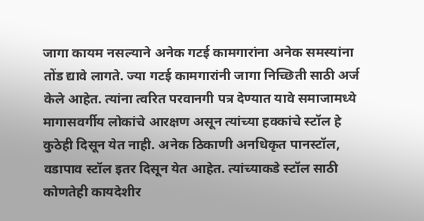जागा कायम नसल्याने अनेक गटई कामगारांना अनेक समस्यांना तोंड द्यावे लागते. ज्या गटई कामगारांनी जागा निच्छिती साठी अर्ज केले आहेत. त्यांना त्वरित परवानगी पत्र देण्यात यावे समाजामध्ये मागासवर्गीय लोकांचे आरक्षण असून त्यांच्या हक्कांचे स्टॉल हे कुठेही दिसून येत नाही. अनेक ठिकाणी अनधिकृत पानस्टॉल, वडापाव स्टॉल इतर दिसून येत आहेत. त्यांच्याकडे स्टॉल साठी कोणतेही कायदेशीर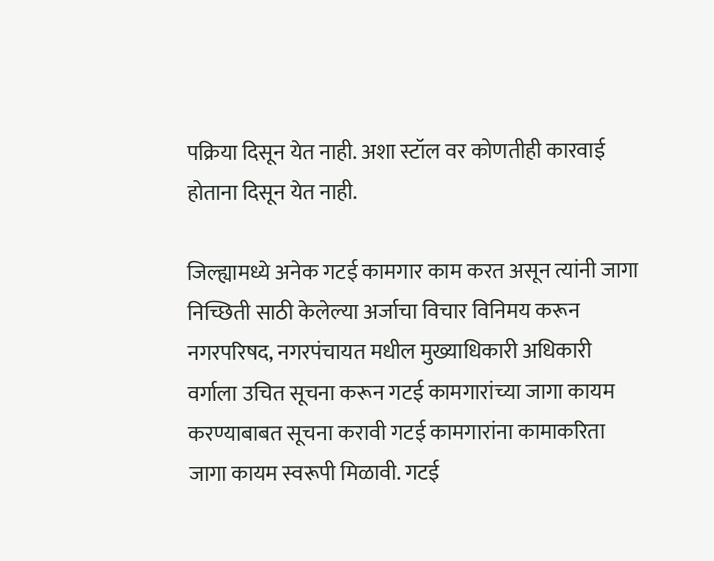पक्रिया दिसून येत नाही. अशा स्टॉल वर कोणतीही कारवाई होताना दिसून येत नाही.

जिल्ह्यामध्ये अनेक गटई कामगार काम करत असून त्यांनी जागा निच्छिती साठी केलेल्या अर्जाचा विचार विनिमय करून नगरपरिषद, नगरपंचायत मधील मुख्याधिकारी अधिकारी वर्गाला उचित सूचना करून गटई कामगारांच्या जागा कायम करण्याबाबत सूचना करावी गटई कामगारांना कामाकरिता जागा कायम स्वरूपी मिळावी. गटई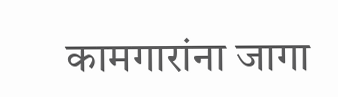कामगारांना जागा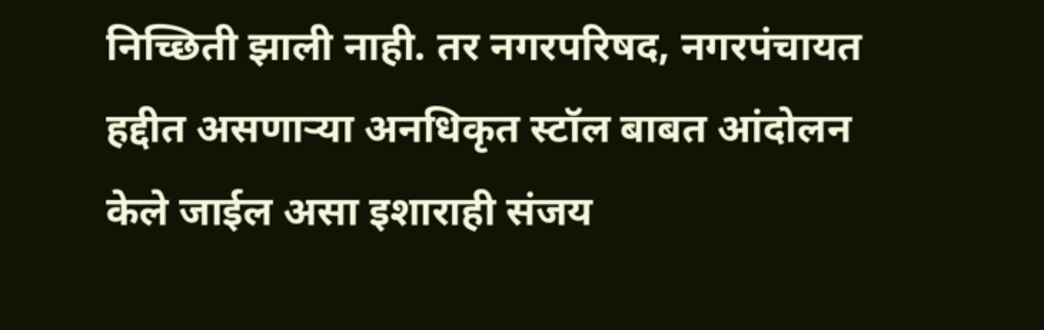निच्छिती झाली नाही. तर नगरपरिषद, नगरपंचायत हद्दीत असणाऱ्या अनधिकृत स्टॉल बाबत आंदोलन केले जाईल असा इशाराही संजय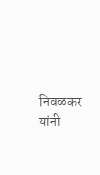निवळकर यांनी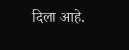दिला आहे.